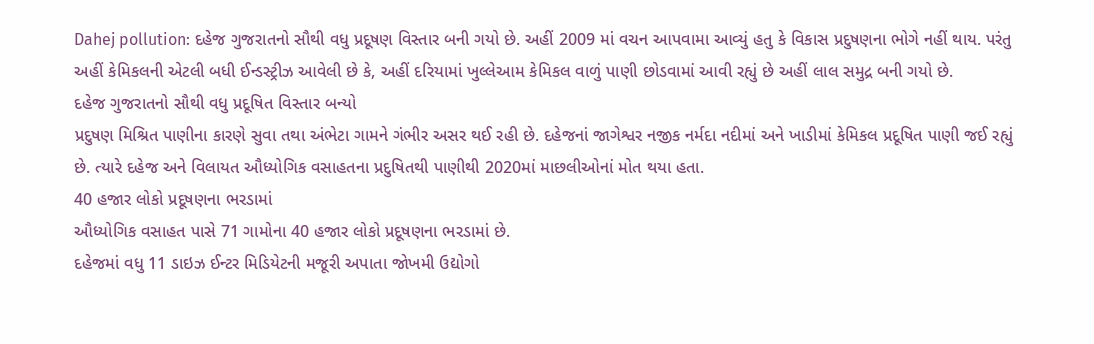Dahej pollution: દહેજ ગુજરાતનો સૌથી વધુ પ્રદૂષણ વિસ્તાર બની ગયો છે. અહીં 2009 માં વચન આપવામા આવ્યું હતુ કે વિકાસ પ્રદુષણના ભોગે નહીં થાય. પરંતુ અહીં કેમિકલની એટલી બધી ઈન્ડસ્ટ્રીઝ આવેલી છે કે, અહીં દરિયામાં ખુલ્લેઆમ કેમિકલ વાળું પાણી છોડવામાં આવી રહ્યું છે અહીં લાલ સમુદ્ર બની ગયો છે.
દહેજ ગુજરાતનો સૌથી વધુ પ્રદૂષિત વિસ્તાર બન્યો
પ્રદુષણ મિશ્રિત પાણીના કારણે સુવા તથા અંભેટા ગામને ગંભીર અસર થઈ રહી છે. દહેજનાં જાગેશ્વર નજીક નર્મદા નદીમાં અને ખાડીમાં કેમિકલ પ્રદૂષિત પાણી જઈ રહ્યું છે. ત્યારે દહેજ અને વિલાયત ઔધ્યોગિક વસાહતના પ્રદુષિતથી પાણીથી 2020માં માછલીઓનાં મોત થયા હતા.
40 હજાર લોકો પ્રદૂષણના ભરડામાં
ઔધ્યોગિક વસાહત પાસે 71 ગામોના 40 હજાર લોકો પ્રદૂષણના ભરડામાં છે.
દહેજમાં વધુ 11 ડાઇઝ ઈન્ટર મિડિયેટની મજૂરી અપાતા જોખમી ઉદ્યોગો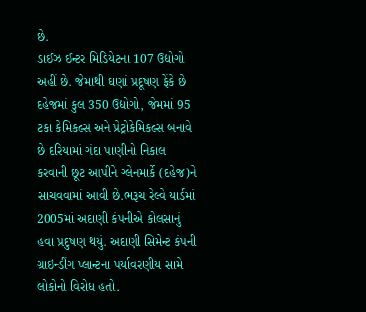છે.
ડાઈઝ ઈન્ટર મિડિયેટના 107 ઉદ્યોગો અહીં છે. જેમાથી ઘણાં પ્રદૂષણ ફેંકે છે
દહેજમાં કુલ 350 ઉદ્યોગો, જેમમાં 95 ટકા કેમિકલ્સ અને પ્રેટ્રોકેમિકલ્સ બનાવે છે દરિયામાં ગંદા પાણીનો નિકાલ કરવાની છૂટ આપીને ગ્લેનમાર્કે (દહેજ)ને સાચવવામાં આવી છે.ભરૂચ રેલ્વે યાર્ડમાં 2005માં અદાણી કંપનીએ કોલસાનું હવા પ્રદુષણ થયું. અદાણી સિમેન્ટ કંપની ગ્રાઇન્ડીંગ પ્લાન્ટના પર્યાવરણીય સામે લોકોનો વિરોધ હતો.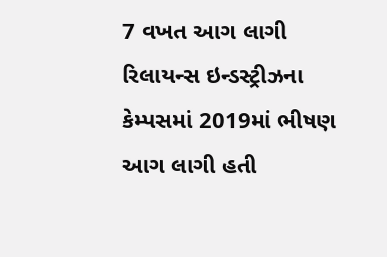7 વખત આગ લાગી
રિલાયન્સ ઇન્ડસ્ટ્રીઝના કેમ્પસમાં 2019માં ભીષણ આગ લાગી હતી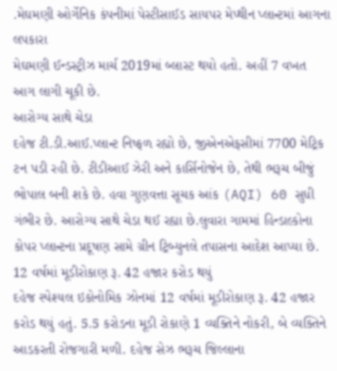.મેઘમણી ઓર્ગેનિક કંપનીમાં પેસ્ટીસાઈડ સાયપર મેપ્થીન પ્લાન્ટમાં આગના લપકારા
મેઘમણી ઈન્ડસ્ટ્રીઝ માર્ચ 2019માં બ્લાસ્ટ થયો હતો. અહીં 7 વખત આગ લાગી ચૂકી છે.
આરોગ્ય સાથે ચેડા
દહેજ ટી.ડી.આઈ.પ્લાન્ટ નિષ્ફળ રહ્યો છે, જીએનએફસીમાં 7700 મેટ્રિક ટન પડી રહી છે. ટીડીઆઈ ઝેરી અને કાર્સિનોજેન છે, તેથી ભરૂચ બીજું ભોપાલ બની શકે છે. હવા ગુણવત્તા સૂચક આંક (AQI) 60 સુધી ગંભીર છે. આરોગ્ય સાથે ચેડા થઈ રહ્યા છે.લુવારા ગામમાં હિન્ડાલ્કોના કોપર પ્લાન્ટના પ્રદૂષણ સામે ગ્રીન ટ્રિબ્યુનલે તપાસના આદેશ આપ્યા છે.
12 વર્ષમાં મૂડીરોકાણ રૂ. 42 હજાર કરોડ થયું
દહેજ સ્પેશ્યલ ઇકોનોમિક ઝોનમાં 12 વર્ષમાં મૂડીરોકાણ રૂ. 42 હજાર કરોડ થયું હતું. 5.5 કરોડના મૂડી રોકાણે 1 વ્યક્તિને નોકરી, બે વ્યક્તિને આડકરતી રોજગારી મળી. દહેજ સેઝ ભરૂચ જિલ્લાના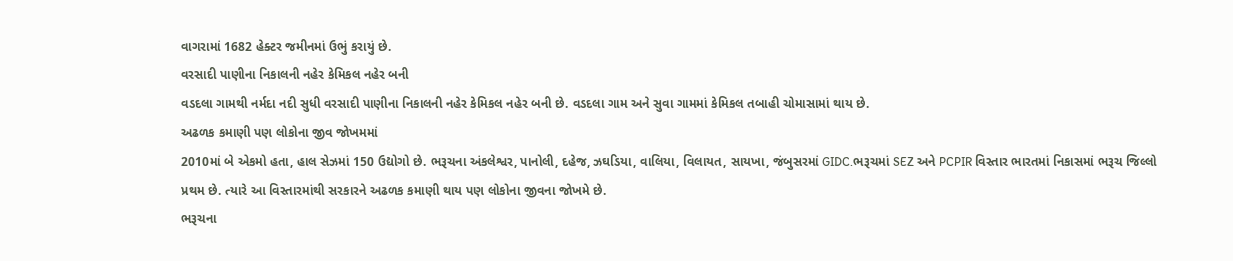વાગરામાં 1682 હેક્ટર જમીનમાં ઉભું કરાયું છે.
વરસાદી પાણીના નિકાલની નહેર કેમિકલ નહેર બની
વડદલા ગામથી નર્મદા નદી સુધી વરસાદી પાણીના નિકાલની નહેર કેમિકલ નહેર બની છે. વડદલા ગામ અને સુવા ગામમાં કેમિકલ તબાહી ચોમાસામાં થાય છે.
અઢળક કમાણી પણ લોકોના જીવ જોખમમાં
2010માં બે એકમો હતા, હાલ સેઝમાં 150 ઉદ્યોગો છે. ભરૂચના અંકલેશ્વર, પાનોલી, દહેજ, ઝઘડિયા, વાલિયા, વિલાયત, સાયખા, જંબુસરમાં GIDC.ભરૂચમાં SEZ અને PCPIR વિસ્તાર ભારતમાં નિકાસમાં ભરૂચ જિલ્લો પ્રથમ છે. ત્યારે આ વિસ્તારમાંથી સરકારને અઢળક કમાણી થાય પણ લોકોના જીવના જોખમે છે.
ભરૂચના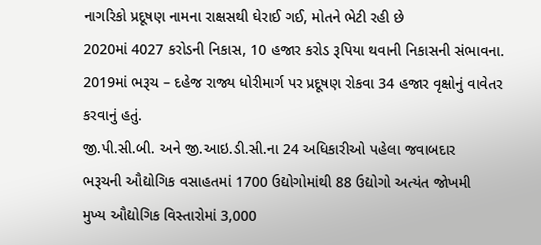નાગરિકો પ્રદૂષણ નામના રાક્ષસથી ઘેરાઈ ગઈ, મોતને ભેટી રહી છે
2020માં 4027 કરોડની નિકાસ, 10 હજાર કરોડ રૂપિયા થવાની નિકાસની સંભાવના.
2019માં ભરૂચ – દહેજ રાજ્ય ધોરીમાર્ગ પર પ્રદૂષણ રોકવા 34 હજાર વૃક્ષોનું વાવેતર કરવાનું હતું.
જી.પી.સી.બી. અને જી.આઇ.ડી.સી.ના 24 અધિકારીઓ પહેલા જવાબદાર
ભરૂચની ઔદ્યોગિક વસાહતમાં 1700 ઉદ્યોગોમાંથી 88 ઉદ્યોગો અત્યંત જોખમી
મુખ્ય ઔદ્યોગિક વિસ્તારોમાં 3,000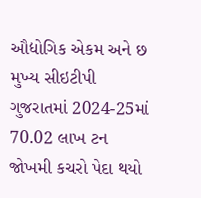ઔદ્યોગિક એકમ અને છ મુખ્ય સીઇટીપી
ગુજરાતમાં 2024-25માં 70.02 લાખ ટન જોખમી કચરો પેદા થયો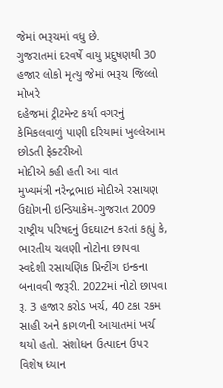જેમાં ભરૂચમાં વધુ છે.
ગુજરાતમાં દરવર્ષે વાયુ પ્રદુષણથી 30 હજાર લોકો મૃત્યુ જેમાં ભરૂચ જિલ્લો મોખરે
દહેજમાં ટ્રીટમેન્ટ કર્યા વગરનું કેમિકલવાળું પાણી દરિયામાં ખુલ્લેઆમ છોડતી ફેક્ટરીઓ
મોદીએ કહી હતી આ વાત
મુખ્યમંત્રી નરેન્દ્રભાઇ મોદીએ રસાયણ ઉદ્યોગની ઇન્ડિયાકેમ-ગુજરાત 2009 રાષ્ટ્રીય પરિષદનું ઉદઘાટન કરતાં કહ્યું કે, ભારતીય ચલણી નોટોના છાપવા સ્વદેશી રસાયણિક પ્રિન્ટીંગ ઇન્કના બનાવવી જરૂરી. 2022માં નોટો છાપવા રૂ. 3 હજાર કરોડ ખર્ચ, 40 ટકા રકમ સાહી અને કાગળની આયાતમાં ખર્ચ થયો હતો. સંશોધન ઉત્પાદન ઉપર વિશેષ ધ્યાન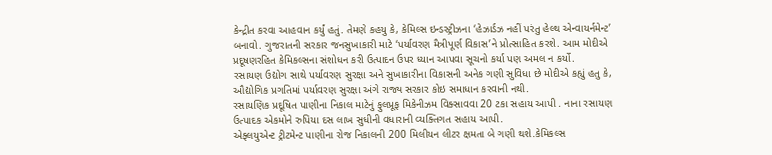કેન્દ્રીત કરવા આહવાન કર્યું હતું. તેમણે કહયુ કે, કેમિલ્સ ઇન્ડસ્ટ્રીઝના ‘હેઝાર્ડઝ નહીં પરંતુ હેલ્થ એન્વાયર્નમેન્ટ’ બનાવો. ગુજરાતની સરકાર જનસુખાકારી માટે ‘પર્યાવરણ મૈત્રીપૂર્ણ વિકાસ’ને પ્રોત્સાહિત કરશે. આમ મોદીએ પ્રદૂષણરહિત કેમિકલ્સના સંશોધન કરી ઉત્પાદન ઉપર ધ્યાન આપવા સૂચનો કર્યા પણ અમલ ન કર્યો.
રસાયણ ઉદ્યોગ સાથે પર્યાવરણ સુરક્ષા અને સુખાકારીના વિકાસની અનેક ગણી સુવિધા છે મોદીએ કહ્યું હતુ કે, ઔદ્યોગિક પ્રગતિમાં પર્યાવરણ સુરક્ષા અંગે રાજ્ય સરકાર કોઇ સમાધાન કરવાની નથી.
રસાયણિક પ્રદૂષિત પાણીના નિકાલ માટેનું ફુલપ્રૂફ મિકેનીઝમ વિક્સાવવા 20 ટકા સહાય આપી . નાના રસાયણ ઉત્પાદક એકમોને રુપિયા દસ લાખ સુધીની વધારાની વ્યક્તિગત સહાય આપી.
એફ્લયુએન્ટ ટ્રીટમેન્ટ પાણીના રોજ નિકાલની 200 મિલીયન લીટર ક્ષમતા બે ગણી થશે.કેમિકલ્સ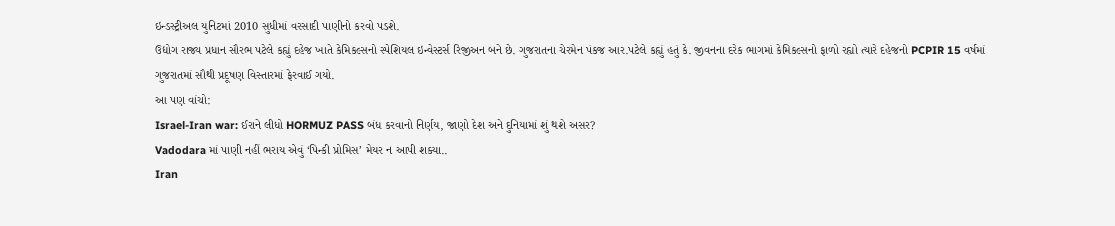ઇન્ડસ્ટ્રીઅલ યુનિટમાં 2010 સુધીમાં વરસાદી પાણીનો કરવો પડશે.
ઉદ્યોગ રાજ્ય પ્રધાન સૌરભ પટેલે કહ્યું દહેજ ખાતે કેમિકલ્સનો સ્પેશિયલ ઇન્વેસ્ટર્સ રિજીઅન બને છે. ગુજરાતના ચેરમેન પંકજ આર.પટેલે કહ્યું હતું કે. જીવનના દરેક ભાગમાં કેમિકલ્સનો ફાળો રહ્યો ત્યારે દહેજનો PCPIR 15 વર્ષમાં ગુજરાતમાં સૌથી પ્રદૂષણ વિસ્તારમાં ફેરવાઈ ગયો.
આ પણ વાંચો:
Israel-Iran war: ઈરાને લીધો HORMUZ PASS બંધ કરવાનો નિર્ણય, જાણો દેશ અને દુનિયામાં શું થશે અસર?
Vadodara માં પાણી નહીં ભરાય એવું ‘પિન્કી પ્રોમિસ’ મેયર ન આપી શક્યા..
Iran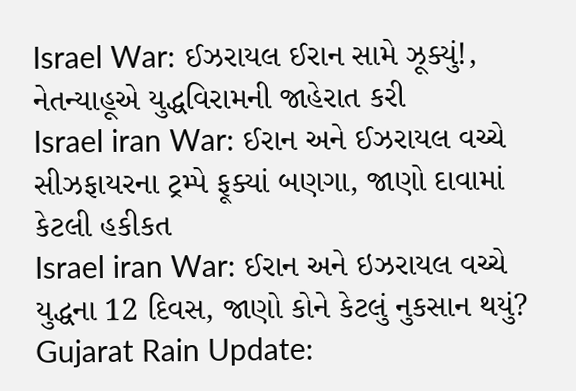Israel War: ઈઝરાયલ ઈરાન સામે ઝૂક્યું!, નેતન્યાહૂએ યુદ્ધવિરામની જાહેરાત કરી
Israel iran War: ઈરાન અને ઈઝરાયલ વચ્ચે સીઝફાયરના ટ્રમ્પે ફૂક્યાં બણગા, જાણો દાવામાં કેટલી હકીકત
Israel iran War: ઈરાન અને ઇઝરાયલ વચ્ચે યુદ્ધના 12 દિવસ, જાણો કોને કેટલું નુકસાન થયું?
Gujarat Rain Update: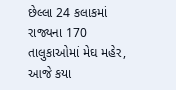છેલ્લા 24 કલાકમાં રાજ્યના 170 તાલુકાઓમાં મેઘ મહેર, આજે કયા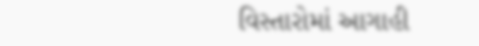વિસ્તારોમાં આગાહી